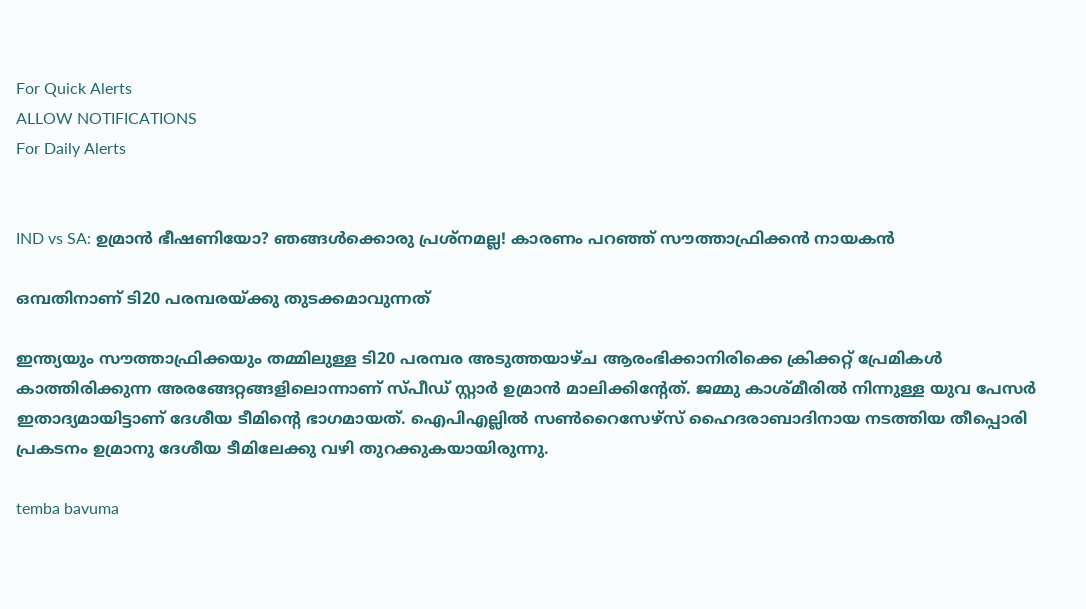For Quick Alerts
ALLOW NOTIFICATIONS
For Daily Alerts


IND vs SA: ഉമ്രാന്‍ ഭീഷണിയോ? ഞങ്ങള്‍ക്കൊരു പ്രശ്നമല്ല! കാരണം പറഞ്ഞ് സൗത്താഫ്രിക്കന്‍ നായകന്‍

ഒമ്പതിനാണ് ടി20 പരമ്പരയ്ക്കു തുടക്കമാവുന്നത്

ഇന്ത്യയും സൗത്താഫ്രിക്കയും തമ്മിലുള്ള ടി20 പരമ്പര അടുത്തയാഴ്ച ആരംഭിക്കാനിരിക്കെ ക്രിക്കറ്റ് പ്രേമികള്‍ കാത്തിരിക്കുന്ന അരങ്ങേറ്റങ്ങളിലൊന്നാണ് സ്പീഡ് സ്റ്റാര്‍ ഉമ്രാന്‍ മാലിക്കിന്റേത്. ജമ്മു കാശ്മീരില്‍ നിന്നുള്ള യുവ പേസര്‍ ഇതാദ്യമായിട്ടാണ് ദേശീയ ടീമിന്റെ ഭാഗമായത്. ഐപിഎല്ലില്‍ സണ്‍റൈസേഴ്‌സ് ഹൈദരാബാദിനായ നടത്തിയ തീപ്പൊരി പ്രകടനം ഉമ്രാനു ദേശീയ ടീമിലേക്കു വഴി തുറക്കുകയായിരുന്നു.

temba bavuma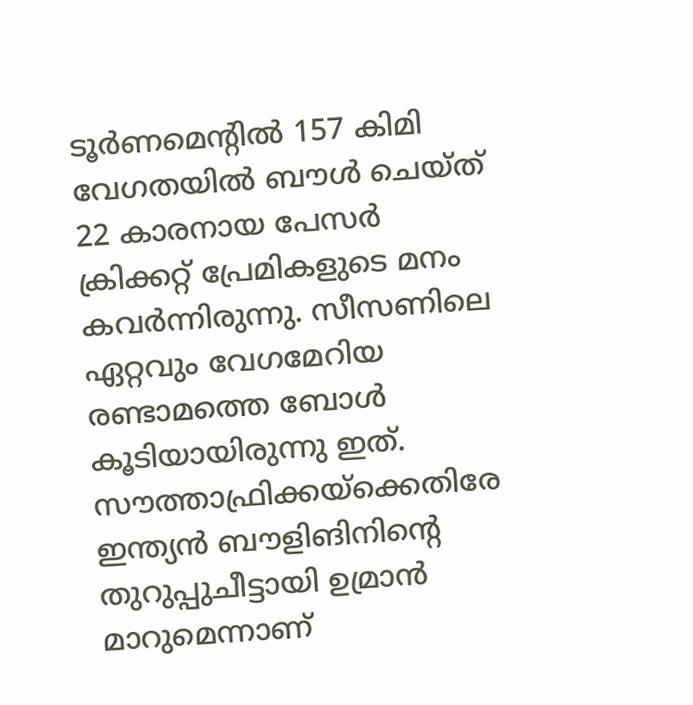ടൂര്‍ണമെന്റില്‍ 157 കിമി വേഗതയില്‍ ബൗള്‍ ചെയ്ത് 22 കാരനായ പേസര്‍ ക്രിക്കറ്റ് പ്രേമികളുടെ മനം കവര്‍ന്നിരുന്നു. സീസണിലെ ഏറ്റവും വേഗമേറിയ രണ്ടാമത്തെ ബോള്‍ കൂടിയായിരുന്നു ഇത്. സൗത്താഫ്രിക്കയ്‌ക്കെതിരേ ഇന്ത്യന്‍ ബൗളിങിനിന്റെ തുറുപ്പുചീട്ടായി ഉമ്രാന്‍ മാറുമെന്നാണ്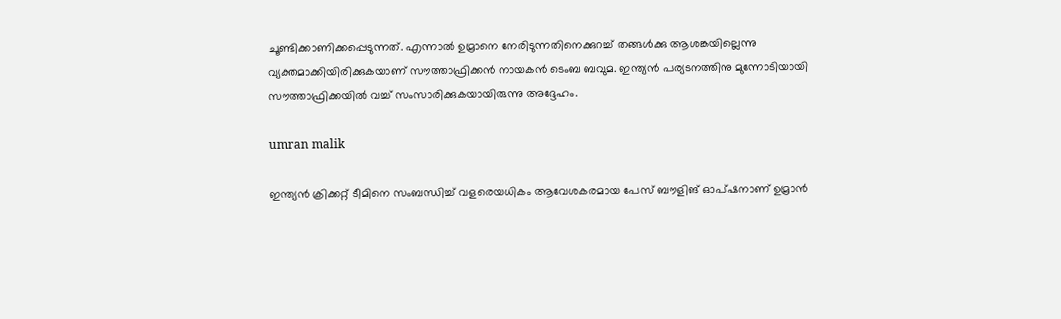ചൂണ്ടിക്കാണിക്കപ്പെടുന്നത്. എന്നാല്‍ ഉമ്രാനെ നേരിടുന്നതിനെക്കുറച്ച് തങ്ങള്‍ക്കു ആശങ്കയില്ലെന്നു വ്യക്തമാക്കിയിരിക്കുകയാണ് സൗത്താഫ്രിക്കന്‍ നായകന്‍ ടെംബ ബവുമ. ഇന്ത്യന്‍ പര്യടനത്തിനു മുന്നോടിയായി സൗത്താഫ്രിക്കയില്‍ വച്ച് സംസാരിക്കുകയായിരുന്നു അദ്ദേഹം.

umran malik

ഇന്ത്യന്‍ ക്രിക്കറ്റ് ടീമിനെ സംബന്ധിച്ച് വളരെയധികം ആവേശകരമായ പേസ് ബൗളിങ് ഓപ്ഷനാണ് ഉമ്രാന്‍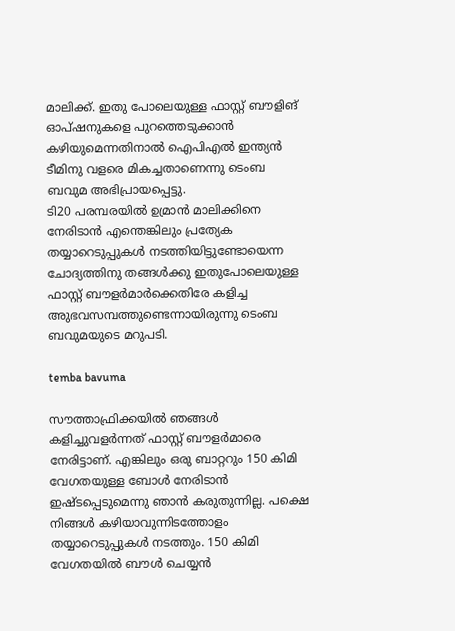മാലിക്ക്. ഇതു പോലെയുള്ള ഫാസ്റ്റ് ബൗളിങ് ഓപ്ഷനുകളെ പുറത്തെടുക്കാന്‍ കഴിയുമെന്നതിനാല്‍ ഐപിഎല്‍ ഇന്ത്യന്‍ ടീമിനു വളരെ മികച്ചതാണെന്നു ടെംബ ബവുമ അഭിപ്രായപ്പെട്ടു.
ടി20 പരമ്പരയില്‍ ഉമ്രാന്‍ മാലിക്കിനെ നേരിടാന്‍ എന്തെങ്കിലും പ്രത്യേക തയ്യാറെടുപ്പുകള്‍ നടത്തിയിട്ടുണ്ടോയെന്ന ചോദ്യത്തിനു തങ്ങള്‍ക്കു ഇതുപോലെയുള്ള ഫാസ്റ്റ് ബൗളര്‍മാര്‍ക്കെതിരേ കളിച്ച അുഭവസമ്പത്തുണ്ടെന്നായിരുന്നു ടെംബ ബവുമയുടെ മറുപടി.

temba bavuma

സൗത്താഫ്രിക്കയില്‍ ഞങ്ങള്‍ കളിച്ചുവളര്‍ന്നത് ഫാസ്റ്റ് ബൗളര്‍മാരെ നേരിട്ടാണ്. എങ്കിലും ഒരു ബാറ്ററും 150 കിമി വേഗതയുള്ള ബോള്‍ നേരിടാന്‍ ഇഷ്ടപ്പെടുമെന്നു ഞാന്‍ കരുതുന്നില്ല. പക്ഷെ നിങ്ങള്‍ കഴിയാവുന്നിടത്തോളം തയ്യാറെടുപ്പുകള്‍ നടത്തും. 150 കിമി വേഗതയില്‍ ബൗള്‍ ചെയ്യന്‍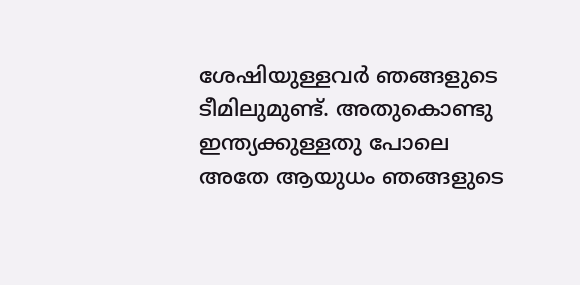ശേഷിയുള്ളവര്‍ ഞങ്ങളുടെ ടീമിലുമുണ്ട്. അതുകൊണ്ടു ഇന്ത്യക്കുള്ളതു പോലെ അതേ ആയുധം ഞങ്ങളുടെ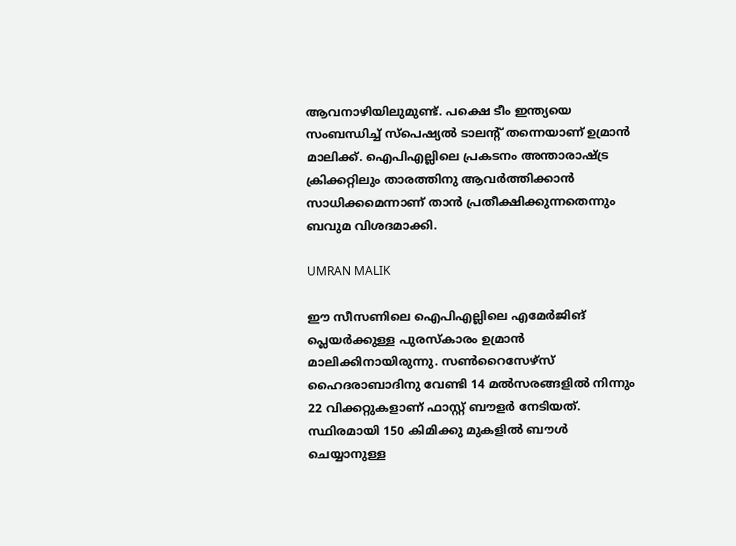ആവനാഴിയിലുമുണ്ട്. പക്ഷെ ടീം ഇന്ത്യയെ സംബന്ധിച്ച് സ്‌പെഷ്യല്‍ ടാലന്റ് തന്നെയാണ് ഉമ്രാന്‍ മാലിക്ക്. ഐപിഎല്ലിലെ പ്രകടനം അന്താരാഷ്ട്ര ക്രിക്കറ്റിലും താരത്തിനു ആവര്‍ത്തിക്കാന്‍ സാധിക്കമെന്നാണ് താന്‍ പ്രതീക്ഷിക്കുന്നതെന്നും ബവുമ വിശദമാക്കി.

UMRAN MALIK

ഈ സീസണിലെ ഐപിഎല്ലിലെ എമേര്‍ജിങ് പ്ലെയര്‍ക്കുള്ള പുരസ്‌കാരം ഉമ്രാന്‍ മാലിക്കിനായിരുന്നു. സണ്‍റൈസേഴ്‌സ് ഹൈദരാബാദിനു വേണ്ടി 14 മല്‍സരങ്ങളില്‍ നിന്നും 22 വിക്കറ്റുകളാണ് ഫാസ്റ്റ് ബൗളര്‍ നേടിയത്. സ്ഥിരമായി 150 കിമിക്കു മുകളില്‍ ബൗള്‍ ചെയ്യാനുള്ള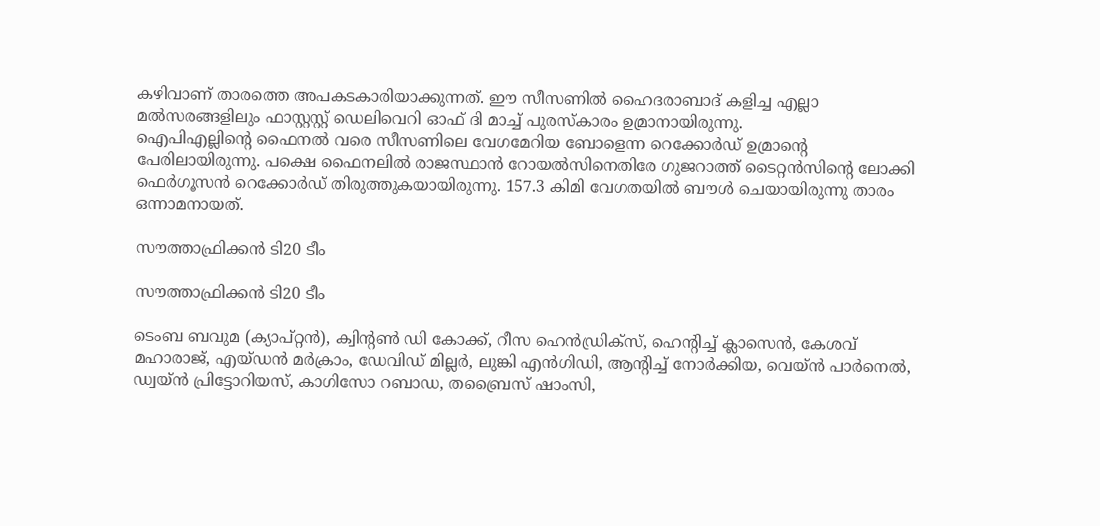കഴിവാണ് താരത്തെ അപകടകാരിയാക്കുന്നത്. ഈ സീസണില്‍ ഹൈദരാബാദ് കളിച്ച എല്ലാ മല്‍സരങ്ങളിലും ഫാസ്റ്റസ്റ്റ് ഡെലിവെറി ഓഫ് ദി മാച്ച് പുരസ്‌കാരം ഉമ്രാനായിരുന്നു.
ഐപിഎല്ലിന്റെ ഫൈനല്‍ വരെ സീസണിലെ വേഗമേറിയ ബോളെന്ന റെക്കോര്‍ഡ് ഉമ്രാന്റെ പേരിലായിരുന്നു. പക്ഷെ ഫൈനലില്‍ രാജസ്ഥാന്‍ റോയല്‍സിനെതിരേ ഗുജറാത്ത് ടൈറ്റന്‍സിന്റെ ലോക്കി ഫെര്‍ഗൂസന്‍ റെക്കോര്‍ഡ് തിരുത്തുകയായിരുന്നു. 157.3 കിമി വേഗതയില്‍ ബൗള്‍ ചെയായിരുന്നു താരം ഒന്നാമനായത്.

സൗത്താഫ്രിക്കന്‍ ടി20 ടീം

സൗത്താഫ്രിക്കന്‍ ടി20 ടീം

ടെംബ ബവുമ (ക്യാപ്റ്റന്‍), ക്വിന്റണ്‍ ഡി കോക്ക്, റീസ ഹെന്‍ഡ്രിക്‌സ്, ഹെന്റിച്ച് ക്ലാസെന്‍, കേശവ് മഹാരാജ്, എയ്ഡന്‍ മര്‍ക്രാം, ഡേവിഡ് മില്ലര്‍, ലുങ്കി എന്‍ഗിഡി, ആന്റിച്ച് നോര്‍ക്കിയ, വെയ്ന്‍ പാര്‍നെല്‍, ഡ്വയ്ന്‍ പ്രിട്ടോറിയസ്, കാഗിസോ റബാഡ, തബ്രൈസ് ഷാംസി,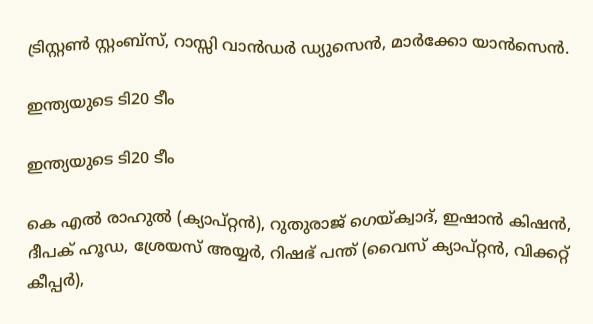ട്രിസ്റ്റണ്‍ സ്റ്റംബ്‌സ്, റാസ്സി വാന്‍ഡര്‍ ഡ്യുസെന്‍, മാര്‍ക്കോ യാന്‍സെന്‍.

ഇന്ത്യയുടെ ടി20 ടീം

ഇന്ത്യയുടെ ടി20 ടീം

കെ എല്‍ രാഹുല്‍ (ക്യാപ്റ്റന്‍), റുതുരാജ് ഗെയ്ക്വാദ്, ഇഷാന്‍ കിഷന്‍, ദീപക് ഹൂഡ, ശ്രേയസ് അയ്യര്‍, റിഷഭ് പന്ത് (വൈസ് ക്യാപ്റ്റന്‍, വിക്കറ്റ് കീപ്പര്‍),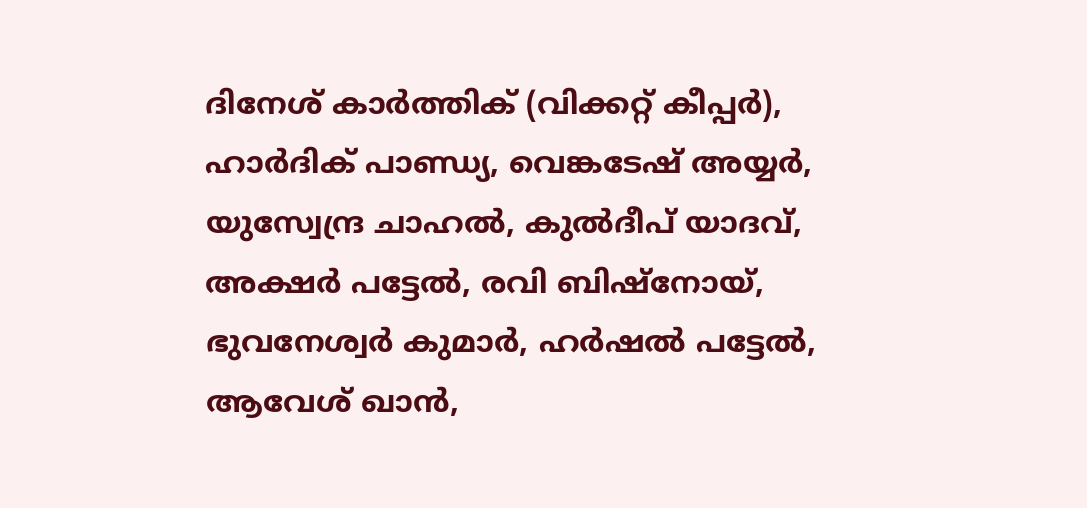ദിനേശ് കാര്‍ത്തിക് (വിക്കറ്റ് കീപ്പര്‍), ഹാര്‍ദിക് പാണ്ഡ്യ, വെങ്കടേഷ് അയ്യര്‍, യുസ്വേന്ദ്ര ചാഹല്‍, കുല്‍ദീപ് യാദവ്, അക്ഷര്‍ പട്ടേല്‍, രവി ബിഷ്‌നോയ്, ഭുവനേശ്വര്‍ കുമാര്‍, ഹര്‍ഷല്‍ പട്ടേല്‍, ആവേശ് ഖാന്‍,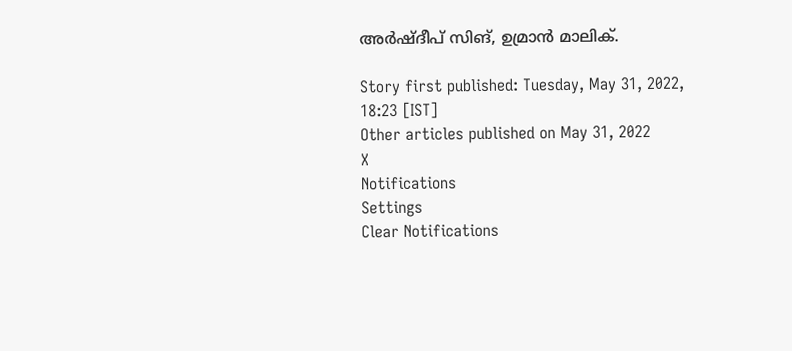അര്‍ഷ്ദീപ് സിങ്, ഉമ്രാന്‍ മാലിക്.

Story first published: Tuesday, May 31, 2022, 18:23 [IST]
Other articles published on May 31, 2022
X
Notifications
Settings
Clear Notifications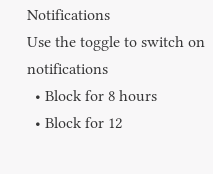Notifications
Use the toggle to switch on notifications
  • Block for 8 hours
  • Block for 12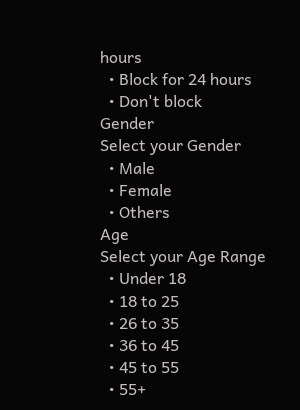hours
  • Block for 24 hours
  • Don't block
Gender
Select your Gender
  • Male
  • Female
  • Others
Age
Select your Age Range
  • Under 18
  • 18 to 25
  • 26 to 35
  • 36 to 45
  • 45 to 55
  • 55+